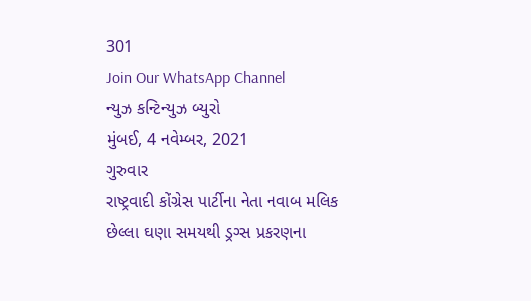301
Join Our WhatsApp Channel
ન્યુઝ કન્ટિન્યુઝ બ્યુરો
મુંબઈ, 4 નવેમ્બર, 2021
ગુરુવાર
રાષ્ટ્રવાદી કોંગ્રેસ પાર્ટીના નેતા નવાબ મલિક છેલ્લા ઘણા સમયથી ડ્રગ્સ પ્રકરણના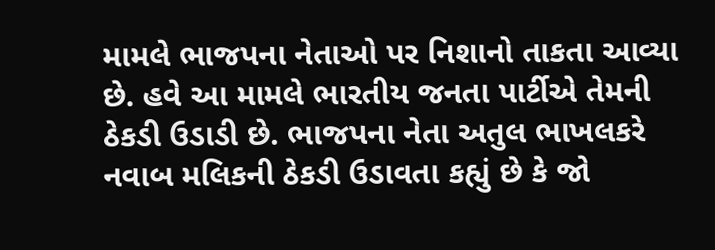મામલે ભાજપના નેતાઓ પર નિશાનો તાકતા આવ્યા છે. હવે આ મામલે ભારતીય જનતા પાર્ટીએ તેમની ઠેકડી ઉડાડી છે. ભાજપના નેતા અતુલ ભાખલકરે નવાબ મલિકની ઠેકડી ઉડાવતા કહ્યું છે કે જો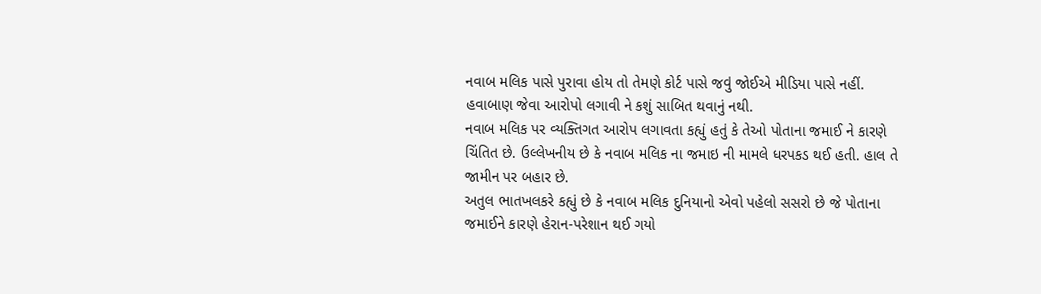નવાબ મલિક પાસે પુરાવા હોય તો તેમણે કોર્ટ પાસે જવું જોઈએ મીડિયા પાસે નહીં. હવાબાણ જેવા આરોપો લગાવી ને કશું સાબિત થવાનું નથી.
નવાબ મલિક પર વ્યક્તિગત આરોપ લગાવતા કહ્યું હતું કે તેઓ પોતાના જમાઈ ને કારણે ચિંતિત છે. ઉલ્લેખનીય છે કે નવાબ મલિક ના જમાઇ ની મામલે ધરપકડ થઈ હતી. હાલ તે જામીન પર બહાર છે.
અતુલ ભાતખલકરે કહ્યું છે કે નવાબ મલિક દુનિયાનો એવો પહેલો સસરો છે જે પોતાના જમાઈને કારણે હેરાન-પરેશાન થઈ ગયો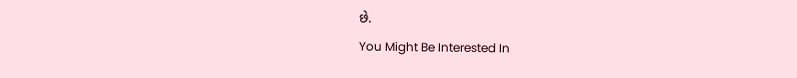છે.
You Might Be Interested In